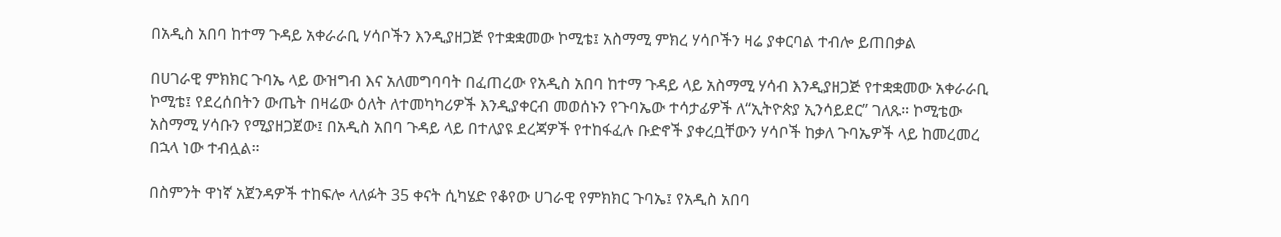በአዲስ አበባ ከተማ ጉዳይ አቀራራቢ ሃሳቦችን እንዲያዘጋጅ የተቋቋመው ኮሚቴ፤ አስማሚ ምክረ ሃሳቦችን ዛሬ ያቀርባል ተብሎ ይጠበቃል

በሀገራዊ ምክክር ጉባኤ ላይ ውዝግብ እና አለመግባባት በፈጠረው የአዲስ አበባ ከተማ ጉዳይ ላይ አስማሚ ሃሳብ እንዲያዘጋጅ የተቋቋመው አቀራራቢ ኮሚቴ፤ የደረሰበትን ውጤት በዛሬው ዕለት ለተመካካሪዎች እንዲያቀርብ መወሰኑን የጉባኤው ተሳታፊዎች ለ“ኢትዮጵያ ኢንሳይደር” ገለጹ። ኮሚቴው አስማሚ ሃሳቡን የሚያዘጋጀው፤ በአዲስ አበባ ጉዳይ ላይ በተለያዩ ደረጃዎች የተከፋፈሉ ቡድኖች ያቀረቧቸውን ሃሳቦች ከቃለ ጉባኤዎች ላይ ከመረመረ በኋላ ነው ተብሏል።

በስምንት ዋነኛ አጀንዳዎች ተከፍሎ ላለፉት 35 ቀናት ሲካሄድ የቆየው ሀገራዊ የምክክር ጉባኤ፤ የአዲስ አበባ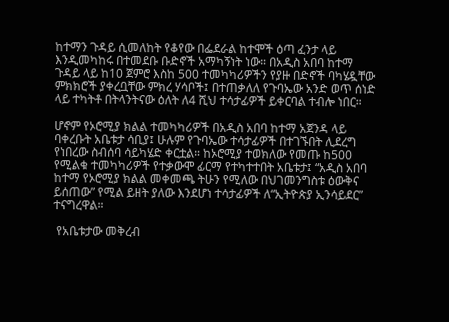ከተማን ጉዳይ ሲመለከት የቆየው በፌደራል ከተሞች ዕጣ ፈንታ ላይ እንዲመካከሩ በተመደቡ ቡድኖች አማካኝነት ነው። በአዲስ አበባ ከተማ ጉዳይ ላይ ከ10 ጀምሮ እስከ 500 ተመካካሪዎችን የያዙ በድኖች ባካሄዷቸው ምክክሮች ያቀረቧቸው ምክረ ሃሳቦች፤ በተጠቃለለ የጉባኤው አንድ ወጥ ሰነድ ላይ ተካትቶ በትላንትናው ዕለት ለ4 ሺህ ተሳታፊዎች ይቀርባል ተብሎ ነበር።

ሆኖም የኦሮሚያ ክልል ተመካካሪዎች በአዲስ አበባ ከተማ አጀንዳ ላይ ባቀረቡት አቤቱታ ሳቢያ፤ ሁሉም የጉባኤው ተሳታፊዎች በተገኙበት ሊደረግ የነበረው ስብሰባ ሳይካሄድ ቀርቷል። ከኦሮሚያ ተወክለው የመጡ ከ500 የሚልቁ ተመካካሪዎች የተቃውሞ ፊርማ የተካተተበት አቤቱታ፤ “አዲስ አበባ ከተማ የኦሮሚያ ክልል መቀመጫ ትሁን የሚለው በህገመንግስቱ ዕውቅና ይሰጠው” የሚል ይዘት ያለው እንደሆነ ተሳታፊዎች ለ“ኢትዮጵያ ኢንሳይደር” ተናግረዋል።

 የአቤቱታው መቅረብ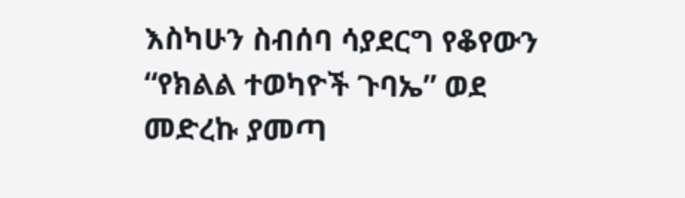እስካሁን ስብሰባ ሳያደርግ የቆየውን “የክልል ተወካዮች ጉባኤ” ወደ መድረኩ ያመጣ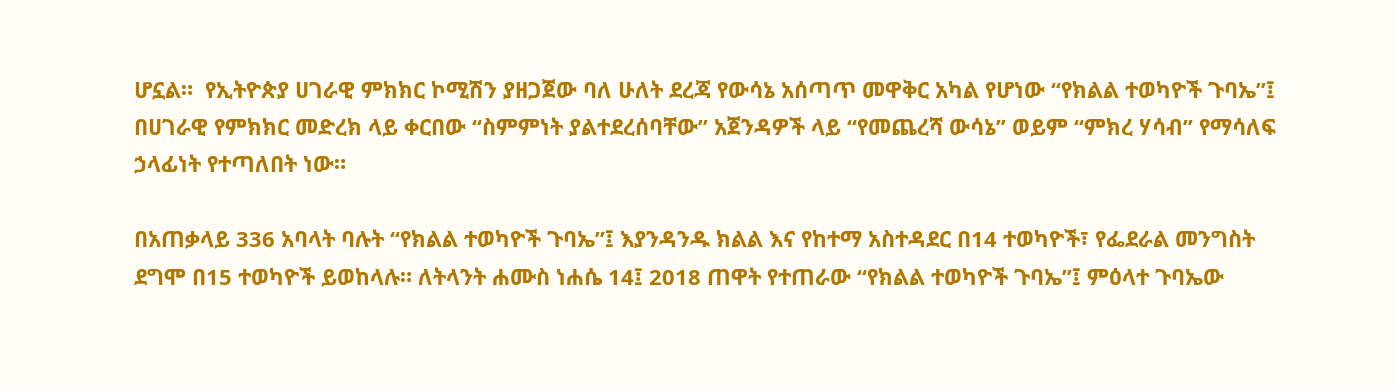ሆኗል።  የኢትዮጵያ ሀገራዊ ምክክር ኮሚሽን ያዘጋጀው ባለ ሁለት ደረጃ የውሳኔ አሰጣጥ መዋቅር አካል የሆነው “የክልል ተወካዮች ጉባኤ”፤ በሀገራዊ የምክክር መድረክ ላይ ቀርበው “ስምምነት ያልተደረሰባቸው” አጀንዳዎች ላይ “የመጨረሻ ውሳኔ” ወይም “ምክረ ሃሳብ” የማሳለፍ ኃላፊነት የተጣለበት ነው።

በአጠቃላይ 336 አባላት ባሉት “የክልል ተወካዮች ጉባኤ”፤ እያንዳንዱ ክልል እና የከተማ አስተዳደር በ14 ተወካዮች፣ የፌደራል መንግስት ደግሞ በ15 ተወካዮች ይወከላሉ። ለትላንት ሐሙስ ነሐሴ 14፤ 2018 ጠዋት የተጠራው “የክልል ተወካዮች ጉባኤ”፤ ምዕላተ ጉባኤው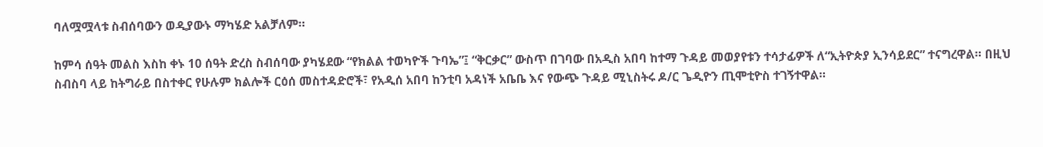ባለሟሟላቱ ስብሰባውን ወዲያውኑ ማካሄድ አልቻለም።

ከምሳ ሰዓት መልስ እስከ ቀኑ 10 ሰዓት ድረስ ስብሰባው ያካሄደው “የክልል ተወካዮች ጉባኤ”፤ “ቅርቃር” ውስጥ በገባው በአዲስ አበባ ከተማ ጉዳይ መወያየቱን ተሳታፊዎች ለ“ኢትዮጵያ ኢንሳይደር” ተናግረዋል። በዚህ ስብስባ ላይ ከትግራይ በስተቀር የሁሉም ክልሎች ርዕሰ መስተዳድሮች፣ የአዲሰ አበባ ከንቲባ አዳነች አቤቤ እና የውጭ ጉዳይ ሚኒስትሩ ዶ/ር ጌዲዮን ጢሞቲዮስ ተገኝተዋል።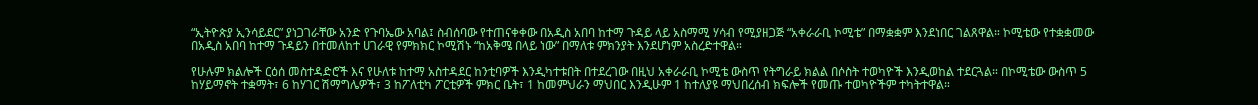“ኢትዮጵያ ኢንሳይደር” ያነጋገራቸው አንድ የጉባኤው አባል፤ ስብሰባው የተጠናቀቀው በአዲስ አበባ ከተማ ጉዳይ ላይ አስማሚ ሃሳብ የሚያዘጋጅ “አቀራራቢ ኮሚቴ” በማቋቋም እንደነበር ገልጸዋል። ኮሚቴው የተቋቋመው በአዲስ አበባ ከተማ ጉዳይን በተመለከተ ሀገራዊ የምክክር ኮሚሽኑ “ከአቅሜ በላይ ነው” በማለቱ ምክንያት እንደሆነም አስረድተዋል።

የሁሉም ክልሎች ርዕሰ መስተዳድሮች እና የሁለቱ ከተማ አስተዳደር ከንቲባዎች እንዲካተቱበት በተደረገው በዚህ አቀራራቢ ኮሚቴ ውስጥ የትግራይ ክልል በሶስት ተወካዮች እንዲወከል ተደርጓል። በኮሚቴው ውስጥ 5 ከሃይማኖት ተቋማት፣ 6 ከሃገር ሽማግሌዎች፣ 3 ከፖለቲካ ፖርቲዎች ምክር ቤት፣ 1 ከመምህራን ማህበር እንዲሁም 1 ከተለያዩ ማህበረሰብ ክፍሎች የመጡ ተወካዮችም ተካትተዋል።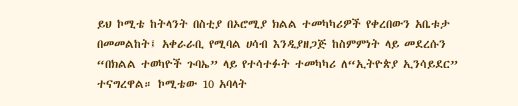ይህ ኮሚቴ ከትላንት በስቲያ በኦሮሚያ ክልል ተመካካሪዎች የቀረበውን አቤቱታ በመመልከት፤ አቀራራቢ የሚባል ሀሳብ እንዲያዘጋጅ ከስምምነት ላይ መደረሱን “በክልል ተወካዮች ጉባኤ” ላይ የተሳተፉት ተመካካሪ ለ“ኢትዮጵያ ኢንሳይደር” ተናግረዋል። ኮሚቴው 10 አባላት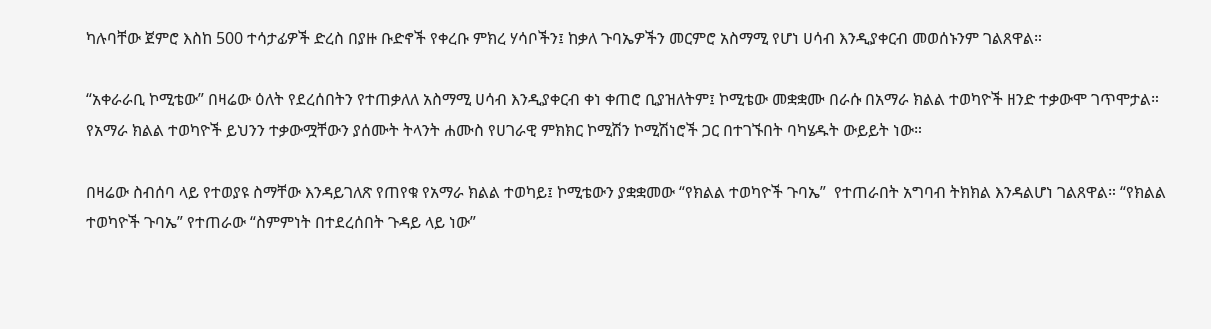ካሉባቸው ጀምሮ እስከ 500 ተሳታፊዎች ድረስ በያዙ ቡድኖች የቀረቡ ምክረ ሃሳቦችን፤ ከቃለ ጉባኤዎችን መርምሮ አስማሚ የሆነ ሀሳብ እንዲያቀርብ መወሰኑንም ገልጸዋል።

“አቀራራቢ ኮሚቴው” በዛሬው ዕለት የደረሰበትን የተጠቃለለ አስማሚ ሀሳብ እንዲያቀርብ ቀነ ቀጠሮ ቢያዝለትም፤ ኮሚቴው መቋቋሙ በራሱ በአማራ ክልል ተወካዮች ዘንድ ተቃውሞ ገጥሞታል። የአማራ ክልል ተወካዮች ይህንን ተቃውሟቸውን ያሰሙት ትላንት ሐሙስ የሀገራዊ ምክክር ኮሚሽን ኮሚሽነሮች ጋር በተገኙበት ባካሄዱት ውይይት ነው።

በዛሬው ስብሰባ ላይ የተወያዩ ስማቸው እንዳይገለጽ የጠየቁ የአማራ ክልል ተወካይ፤ ኮሚቴውን ያቋቋመው “የክልል ተወካዮች ጉባኤ”  የተጠራበት አግባብ ትክክል እንዳልሆነ ገልጸዋል። “የክልል ተወካዮች ጉባኤ” የተጠራው “ስምምነት በተደረሰበት ጉዳይ ላይ ነው”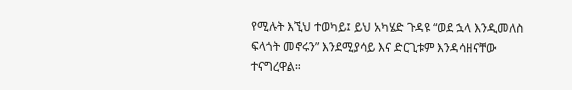የሚሉት እኚህ ተወካይ፤ ይህ አካሄድ ጉዳዩ “ወደ ኋላ እንዲመለስ ፍላጎት መኖሩን” እንደሚያሳይ እና ድርጊቱም እንዳሳዘናቸው ተናግረዋል።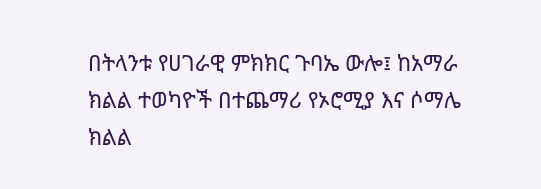በትላንቱ የሀገራዊ ምክክር ጉባኤ ውሎ፤ ከአማራ ክልል ተወካዮች በተጨማሪ የኦሮሚያ እና ሶማሌ ክልል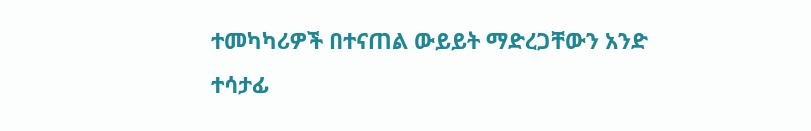ተመካካሪዎች በተናጠል ውይይት ማድረጋቸውን አንድ ተሳታፊ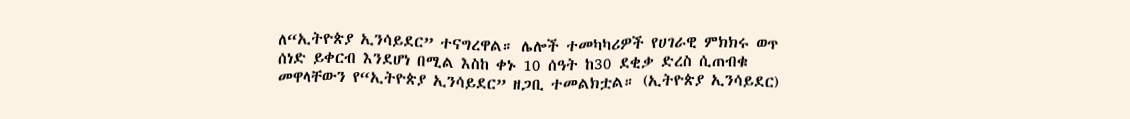ለ“ኢትዮጵያ ኢንሳይደር” ተናግረዋል። ሌሎች ተመካካሪዎች የሀገራዊ ምክክሩ ወጥ ሰነድ ይቀርብ እንደሆነ በሚል እስከ ቀኑ 10 ሰዓት ከ30 ደቂቃ ድረስ ሲጠብቁ መዋላቸውን የ“ኢትዮጵያ ኢንሳይደር” ዘጋቢ ተመልክቷል። (ኢትዮጵያ ኢንሳይደር)